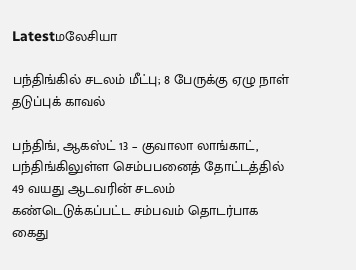Latestமலேசியா

பந்திங்கில் சடலம் மீட்பு; 8 பேருக்கு ஏழு நாள் தடுப்புக் காவல்

பந்திங், ஆகஸ்ட் 13 – குவாலா லாங்காட், பந்திங்கிலுள்ள செம்பபனைத் தோட்டத்தில் 49 வயது ஆடவரின் சடலம் கண்டெடுக்கப்பட்ட சம்பவம் தொடர்பாக கைது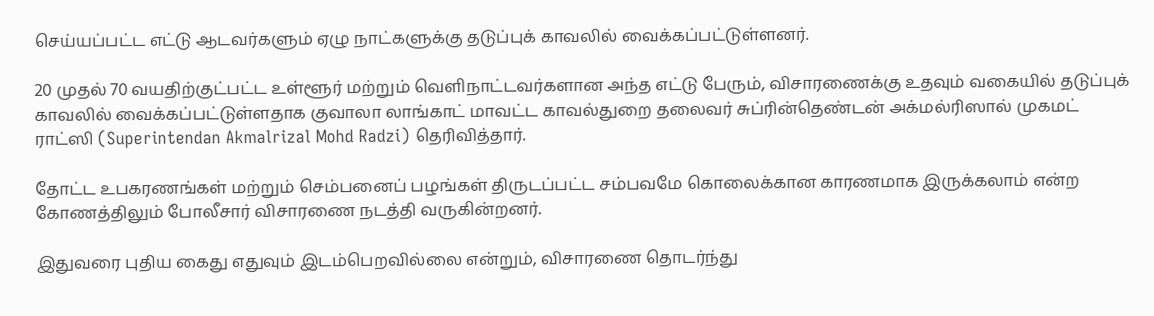செய்யப்பட்ட எட்டு ஆடவர்களும் ஏழு நாட்களுக்கு தடுப்புக் காவலில் வைக்கப்பட்டுள்ளனர்.

20 முதல் 70 வயதிற்குட்பட்ட உள்ளூர் மற்றும் வெளிநாட்டவர்களான அந்த எட்டு பேரும், விசாரணைக்கு உதவும் வகையில் தடுப்புக் காவலில் வைக்கப்பட்டுள்ளதாக குவாலா லாங்காட் மாவட்ட காவல்துறை தலைவர் சுப்ரின்தெண்டன் அக்மல்ரிஸால் முகமட் ராட்ஸி (Superintendan Akmalrizal Mohd Radzi) தெரிவித்தார்.

தோட்ட உபகரணங்கள் மற்றும் செம்பனைப் பழங்கள் திருடப்பட்ட சம்பவமே கொலைக்கான காரணமாக இருக்கலாம் என்ற கோணத்திலும் போலீசார் விசாரணை நடத்தி வருகின்றனர்.

இதுவரை புதிய கைது எதுவும் இடம்பெறவில்லை என்றும், விசாரணை தொடர்ந்து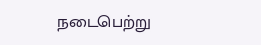நடைபெற்று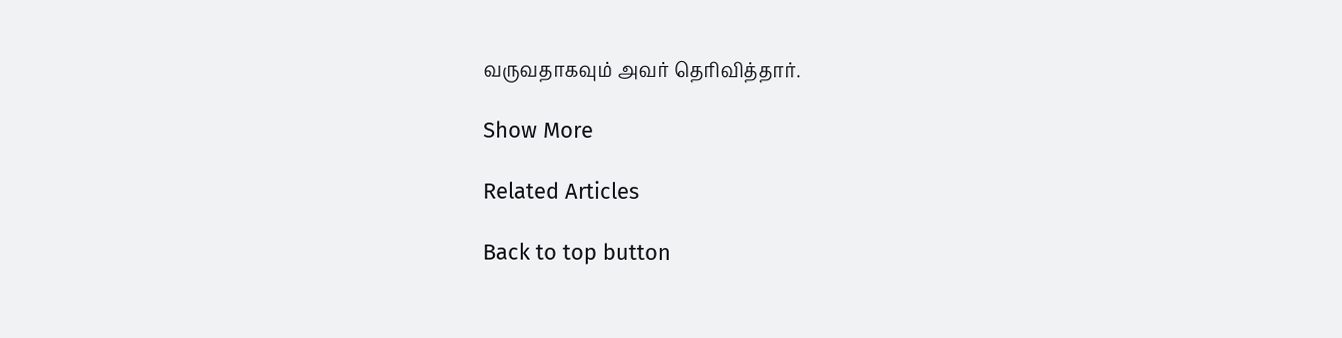வருவதாகவும் அவர் தெரிவித்தார்.

Show More

Related Articles

Back to top button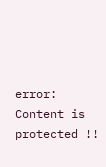error: Content is protected !!